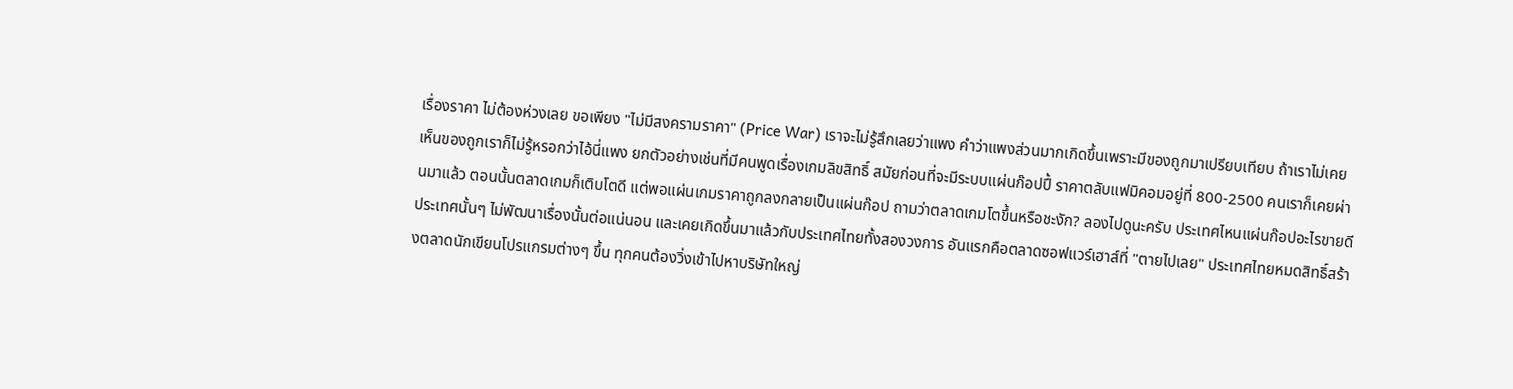เรื่องราคา ไม่ต้องห่วงเลย ขอเพียง "ไม่มีสงครามราคา" (Price War) เราจะไม่รู้สึกเลยว่าแพง คำว่าแพงส่วนมากเกิดขึ้นเพราะมีของถูกมาเปรียบเทียบ ถ้าเราไม่เคยเห็นของถูกเราก็ไม่รู้หรอกว่าไอ้นี่แพง ยกตัวอย่างเช่นที่มีคนพูดเรื่องเกมลิขสิทธิ์ สมัยก่อนที่จะมีระบบแผ่นก๊อปปี้ ราคาตลับแฟมิคอมอยู่ที่ 800-2500 คนเราก็เคยผ่านมาแล้ว ตอนนั้นตลาดเกมก็เติบโตดี แต่พอแผ่นเกมราคาถูกลงกลายเป็นแผ่นก๊อป ถามว่าตลาดเกมโตขึ้นหรือชะงัก? ลองไปดูนะครับ ประเทศไหนแผ่นก๊อปอะไรขายดี ประเทศนั้นๆ ไม่พัฒนาเรื่องนั้นต่อแน่นอน และเคยเกิดขึ้นมาแล้วกับประเทศไทยทั้งสองวงการ อันแรกคือตลาดซอฟแวร์เฮาส์ที่ "ตายไปเลย" ประเทศไทยหมดสิทธิ์สร้างตลาดนักเขียนโปรแกรมต่างๆ ขึ้น ทุกคนต้องวิ่งเข้าไปหาบริษัทใหญ่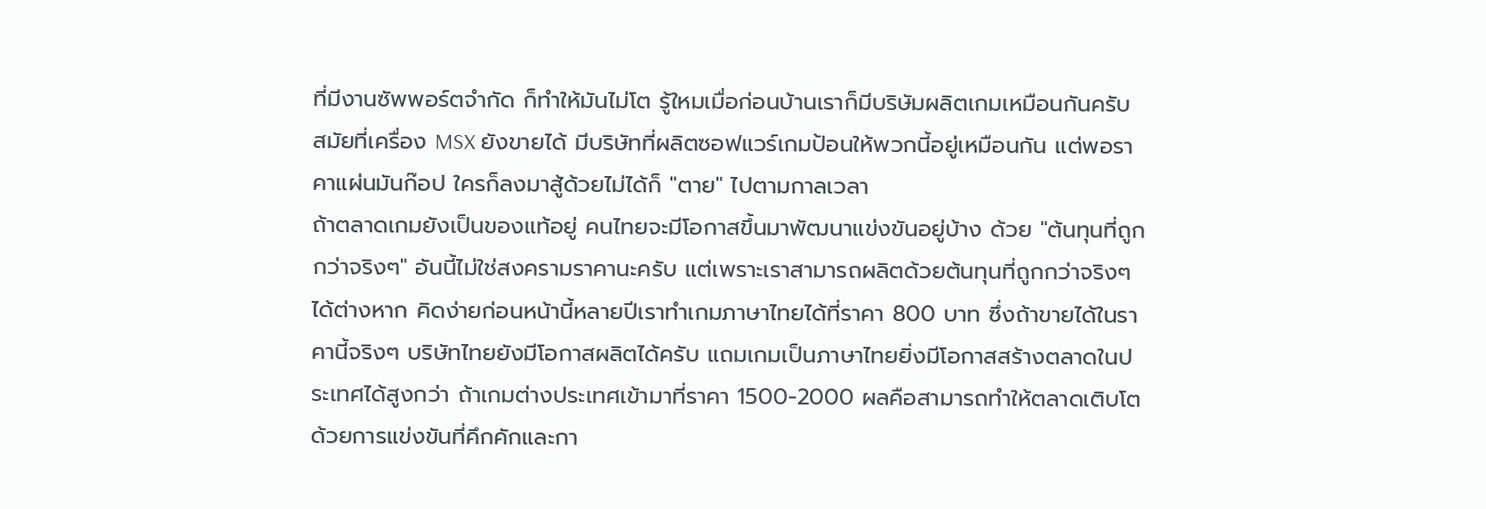ที่มีงานซัพพอร์ตจำกัด ก็ทำให้มันไม่โต รู้ใหมเมื่อก่อนบ้านเราก็มีบริษัมผลิตเกมเหมือนกันครับ สมัยที่เครื่อง MSX ยังขายได้ มีบริษัทที่ผลิตซอฟแวร์เกมป้อนให้พวกนี้อยู่เหมือนกัน แต่พอราคาแผ่นมันก๊อป ใครก็ลงมาสู้ด้วยไม่ได้ก็ "ตาย" ไปตามกาลเวลา
ถ้าตลาดเกมยังเป็นของแท้อยู่ คนไทยจะมีโอกาสขึ้นมาพัฒนาแข่งขันอยู่บ้าง ด้วย "ต้นทุนที่ถูกกว่าจริงๆ" อันนี้ไม่ใช่สงครามราคานะครับ แต่เพราะเราสามารถผลิตด้วยต้นทุนที่ถูกกว่าจริงๆ ได้ต่างหาก คิดง่ายก่อนหน้านี้หลายปีเราทำเกมภาษาไทยได้ที่ราคา 800 บาท ซึ่งถ้าขายได้ในราคานี้จริงๆ บริษัทไทยยังมีโอกาสผลิตได้ครับ แถมเกมเป็นภาษาไทยยิ่งมีโอกาสสร้างตลาดในประเทศได้สูงกว่า ถ้าเกมต่างประเทศเข้ามาที่ราคา 1500-2000 ผลคือสามารถทำให้ตลาดเติบโตด้วยการแข่งขันที่คึกคักและกา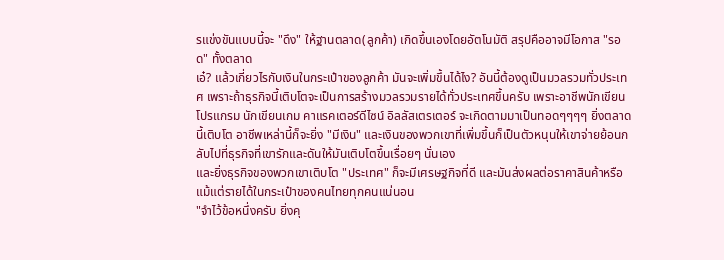รแข่งขันแบบนี้จะ "ดึง" ให้ฐานตลาด(ลูกค้า) เกิดขึ้นเองโดยอัตโนมัติ สรุปคืออาจมีโอกาส "รอด" ทั้งตลาด
เอ๋? แล้วเกี่ยวไรกับเงินในกระเป๋าของลูกค้า มันจะเพิ่มขึ้นได้ไง? อันนี้ต้องดูเป็นมวลรวมทั่วประเทศ เพราะถ้าธุรกิจนี้เติบโตจะเป็นการสร้างมวลรวมรายได้ทั่วประเทศขึ้นครับ เพราะอาชีพนักเขียนโปรแกรม นักเขียนเกม คาแรคเตอร์ดีไซน์ อิลลัสเตรเตอร์ จะเกิดตามมาเป็นทอดๆๆๆๆ ยิ่งตลาดนี้เติบโต อาชีพเหล่านี้ก็จะยิ่ง "มีเงิน" และเงินของพวกเขาที่เพิ่มขึ้นก็เป็นตัวหนุนให้เขาจ่ายย้อนกลับไปที่ธุรกิจที่เขารักและดันให้มันเติบโตขึ้นเรื่อยๆ นั่นเอง
และยิ่งธุรกิจของพวกเขาเติบโต "ประเทศ" ก็จะมีเศรษฐกิจที่ดี และมันส่งผลต่อราคาสินค้าหรือแม้แต่รายได้ในกระเป๋าของคนไทยทุกคนแน่นอน
"จำไว้ข้อหนึ่งครับ ยิ่งคุ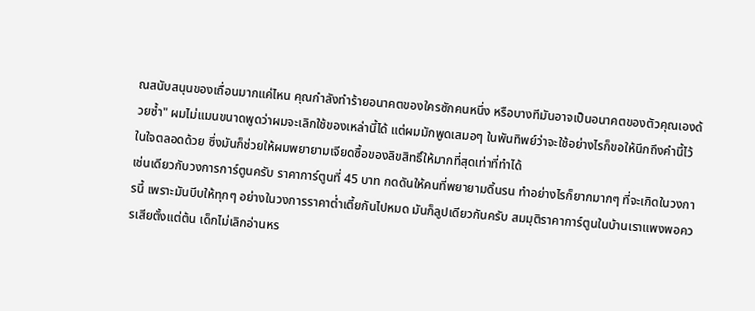ณสนับสนุนของเถื่อนมากแค่ไหน คุณกำลังทำร้ายอนาคตของใครซักคนหนึ่ง หรือบางทีมันอาจเป็นอนาคตของตัวคุณเองด้วยซ้ำ" ผมไม่แมนขนาดพูดว่าผมจะเลิกใช้ของเหล่านี้ได้ แต่ผมมักพูดเสมอๆ ในพันทิพย์ว่าจะใช้อย่างไรก็ขอให้นึกถึงคำนี้ไว้ในใจตลอดด้วย ซึ่งมันก็ช่วยให้ผมพยายามเจียดซื้อของลิขสิทธิ์ให้มากที่สุดเท่าที่ทำได้
เช่นเดียวกับวงการการ์ตูนครับ ราคาการ์ตูนที่ 45 บาท กดดันให้คนที่พยายามดิ้นรน ทำอย่างไรก็ยากมากๆ ที่จะเกิดในวงการนี้ เพราะมันบีบให้ทุกๆ อย่างในวงการราคาต่ำเตี้ยกันไปหมด มันก็ลูปเดียวกันครับ สมมุติราคาการ์ตูนในบ้านเราแพงพอควรเสียตั้งแต่ต้น เด็กไม่เลิกอ่านหร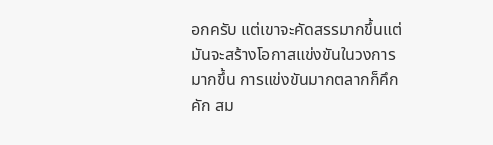อกครับ แต่เขาจะคัดสรรมากขึ้นแต่มันจะสร้างโอกาสแข่งขันในวงการมากขึ้น การแข่งขันมากตลากก็คึกคัก สม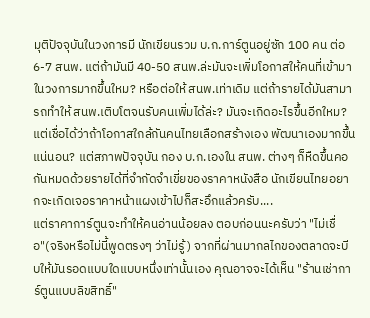มุติปัจจุบันในวงการมี นักเขียนรวม บ.ก.การ์ตูนอยู่ซัก 100 คน ต่อ 6-7 สนพ. แต่ถ้ามันมี 40-50 สนพ.ล่ะมันจะเพิ่มโอกาสให้คนที่เข้ามาในวงการมากขึ้นใหม? หรือต่อให้ สนพ.เท่าเดิม แต่ถ้ารายได้มันสามารถทำให้ สนพ.เติบโตจนรับคนเพิ่มได้ล่ะ? มันจะเกิดอะไรขึ้นอีกใหม? แต่เชื่อได้ว่าถ้าโอกาสใกล้กันคนไทยเลือกสร้างเอง พัฒนาเองมากขึ้นแน่นอน? แต่สภาพปัจจุบัน กอง บ.ก.เองใน สนพ. ต่างๆ ก็หืดขึ้นคอกันหมดด้วยรายได้ที่จำกัดจำเขี่ยของราคาหนังสือ นักเขียนไทยอยากจะเกิดเจอราคาหน้าแผงเข้าไปก็สะอึกแล้วครับ....
แต่ราคาการ์ตูนจะทำให้คนอ่านน้อยลง ตอบก่อนนะครับว่า "ไม่เชื่อ"(จริงหรือไม่นี้พูดตรงๆ ว่าไม่รู้) จากที่ผ่านมากลไกของตลาดจะบีบให้มันรอดแบบใดแบบหนึ่งเท่านั้นเอง คุณอาจจะได้เห็น "ร้านเช่าการ์ตูนแบบลิขสิทธิ์"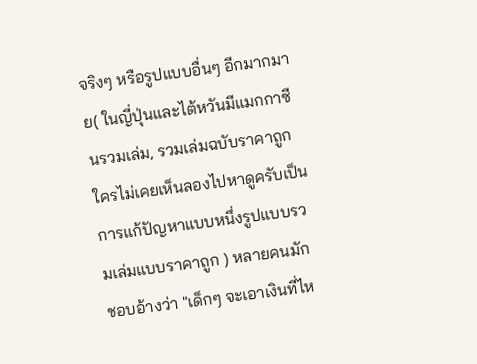จริงๆ หรือรูปแบบอื่นๆ อีกมากมาย( ในญี่ปุ่นและไต้หวันมีแมกกาซีนรวมเล่ม, รวมเล่มฉบับราคาถูก ใครไม่เคยเห็นลองไปหาดูครับเป็นการแก้ปัญหาแบบหนึ่งรูปแบบรวมเล่มแบบราคาถูก ) หลายคนมักชอบอ้างว่า "เด็กๆ จะเอาเงินที่ไห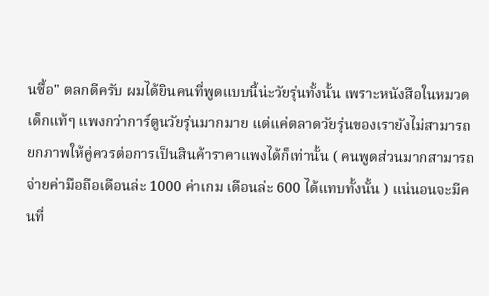นซื้อ" ตลกดีครับ ผมได้ยินคนที่พูดแบบนี้น่ะวัยรุ่นทั้งนั้น เพราะหนังสือในหมวดเด็กแท้ๆ แพงกว่าการ์ตูนวัยรุ่นมากมาย แต่แค่ตลาดวัยรุ่นของเรายังไม่สามารถยกภาพให้คู่ควรต่อการเป็นสินค้าราคาแพงได้ก็เท่านั้น ( คนพูดส่วนมากสามารถจ่ายค่ามือถือเดือนล่ะ 1000 ค่าเกม เดือนล่ะ 600 ได้แทบทั้งนั้น ) แน่นอนจะมีคนที่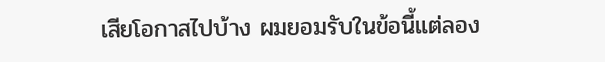เสียโอกาสไปบ้าง ผมยอมรับในข้อนี้แต่ลอง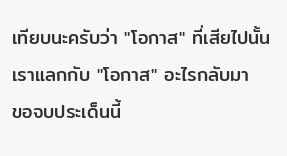เทียบนะครับว่า "โอกาส" ที่เสียไปนั้นเราแลกกับ "โอกาส" อะไรกลับมา
ขอจบประเด็นนี้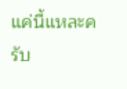แค่นี้แหละครับ